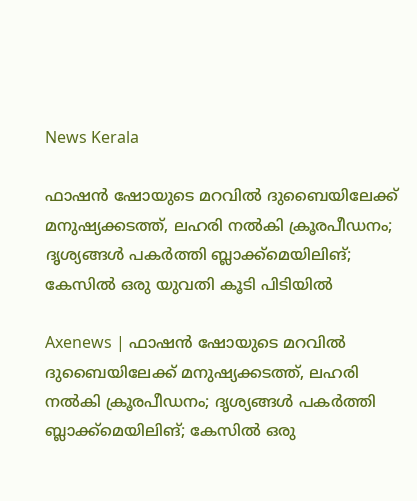News Kerala

ഫാഷന്‍ ഷോയുടെ മറവില്‍ ദുബൈയിലേക്ക് മനുഷ്യക്കടത്ത്, ലഹരി നല്‍കി ക്രൂരപീഡനം; ദൃശ്യങ്ങള്‍ പകര്‍ത്തി ബ്ലാക്ക്‌മെയിലിങ്; കേസില്‍ ഒരു യുവതി കൂടി പിടിയില്‍

Axenews | ഫാഷന്‍ ഷോയുടെ മറവില്‍ ദുബൈയിലേക്ക് മനുഷ്യക്കടത്ത്, ലഹരി നല്‍കി ക്രൂരപീഡനം; ദൃശ്യങ്ങള്‍ പകര്‍ത്തി ബ്ലാക്ക്‌മെയിലിങ്; കേസില്‍ ഒരു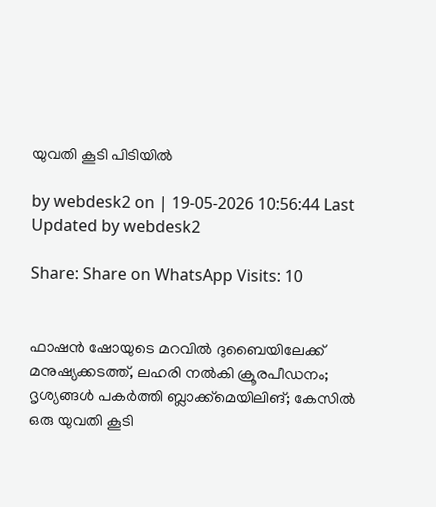യുവതി കൂടി പിടിയില്‍

by webdesk2 on | 19-05-2026 10:56:44 Last Updated by webdesk2

Share: Share on WhatsApp Visits: 10


ഫാഷന്‍ ഷോയുടെ മറവില്‍ ദുബൈയിലേക്ക് മനുഷ്യക്കടത്ത്, ലഹരി നല്‍കി ക്രൂരപീഡനം; ദൃശ്യങ്ങള്‍ പകര്‍ത്തി ബ്ലാക്ക്‌മെയിലിങ്; കേസില്‍ ഒരു യുവതി കൂടി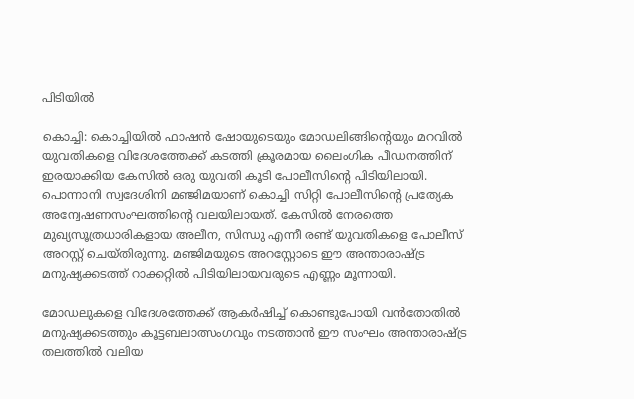പിടിയില്‍

കൊച്ചി: കൊച്ചിയില്‍ ഫാഷന്‍ ഷോയുടെയും മോഡലിങ്ങിന്റെയും മറവില്‍ യുവതികളെ വിദേശത്തേക്ക് കടത്തി ക്രൂരമായ ലൈംഗിക പീഡനത്തിന് ഇരയാക്കിയ കേസില്‍ ഒരു യുവതി കൂടി പോലീസിന്റെ പിടിയിലായി. പൊന്നാനി സ്വദേശിനി മഞ്ജിമയാണ് കൊച്ചി സിറ്റി പോലീസിന്റെ പ്രത്യേക അന്വേഷണസംഘത്തിന്റെ വലയിലായത്. കേസില്‍ നേരത്തെ മുഖ്യസൂത്രധാരികളായ അലീന, സിന്ധു എന്നീ രണ്ട് യുവതികളെ പോലീസ് അറസ്റ്റ് ചെയ്തിരുന്നു. മഞ്ജിമയുടെ അറസ്റ്റോടെ ഈ അന്താരാഷ്ട്ര മനുഷ്യക്കടത്ത് റാക്കറ്റില്‍ പിടിയിലായവരുടെ എണ്ണം മൂന്നായി.

മോഡലുകളെ വിദേശത്തേക്ക് ആകര്‍ഷിച്ച് കൊണ്ടുപോയി വന്‍തോതില്‍ മനുഷ്യക്കടത്തും കൂട്ടബലാത്സംഗവും നടത്താന്‍ ഈ സംഘം അന്താരാഷ്ട്ര തലത്തില്‍ വലിയ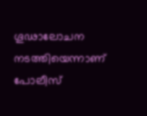ഗൂഢാലോചന നടത്തിയെന്നാണ് പോലീസ്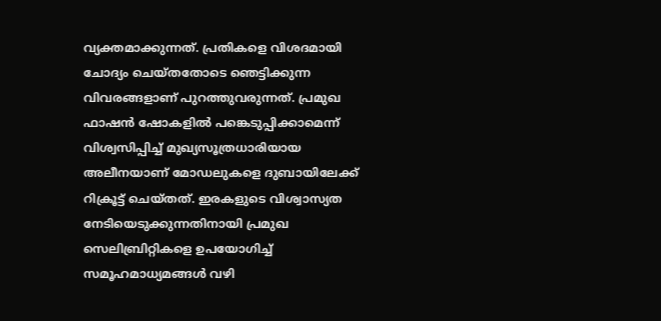വ്യക്തമാക്കുന്നത്. പ്രതികളെ വിശദമായി ചോദ്യം ചെയ്തതോടെ ഞെട്ടിക്കുന്ന വിവരങ്ങളാണ് പുറത്തുവരുന്നത്. പ്രമുഖ ഫാഷന്‍ ഷോകളില്‍ പങ്കെടുപ്പിക്കാമെന്ന് വിശ്വസിപ്പിച്ച് മുഖ്യസൂത്രധാരിയായ അലീനയാണ് മോഡലുകളെ ദുബായിലേക്ക് റിക്രൂട്ട് ചെയ്തത്. ഇരകളുടെ വിശ്വാസ്യത നേടിയെടുക്കുന്നതിനായി പ്രമുഖ സെലിബ്രിറ്റികളെ ഉപയോഗിച്ച് സമൂഹമാധ്യമങ്ങള്‍ വഴി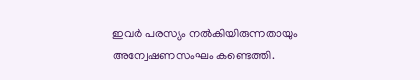ഇവര്‍ പരസ്യം നല്‍കിയിരുന്നതായും അന്വേഷണസംഘം കണ്ടെത്തി.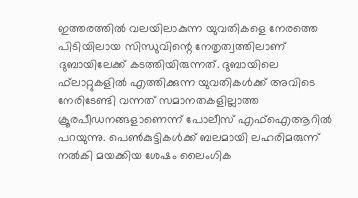ഇത്തരത്തില്‍ വലയിലാകുന്ന യുവതികളെ നേരത്തെ പിടിയിലായ സിന്ധുവിന്റെ നേതൃത്വത്തിലാണ് ദുബായിലേക്ക് കടത്തിയിരുന്നത്. ദുബായിലെ ഫ്‌ലാറ്റുകളില്‍ എത്തിക്കുന്ന യുവതികള്‍ക്ക് അവിടെ നേരിടേണ്ടി വന്നത് സമാനതകളില്ലാത്ത ക്രൂരപീഡനങ്ങളാണെന്ന് പോലീസ് എഫ്ഐആറില്‍ പറയുന്നു. പെണ്‍കുട്ടികള്‍ക്ക് ബലമായി ലഹരിമരുന്ന് നല്‍കി മയക്കിയ ശേഷം ലൈംഗിക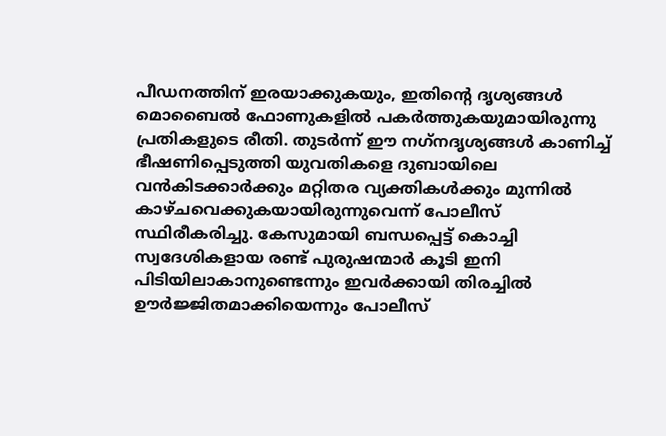പീഡനത്തിന് ഇരയാക്കുകയും, ഇതിന്റെ ദൃശ്യങ്ങള്‍ മൊബൈല്‍ ഫോണുകളില്‍ പകര്‍ത്തുകയുമായിരുന്നു പ്രതികളുടെ രീതി. തുടര്‍ന്ന് ഈ നഗ്‌നദൃശ്യങ്ങള്‍ കാണിച്ച് ഭീഷണിപ്പെടുത്തി യുവതികളെ ദുബായിലെ വന്‍കിടക്കാര്‍ക്കും മറ്റിതര വ്യക്തികള്‍ക്കും മുന്നില്‍ കാഴ്ചവെക്കുകയായിരുന്നുവെന്ന് പോലീസ് സ്ഥിരീകരിച്ചു. കേസുമായി ബന്ധപ്പെട്ട് കൊച്ചി സ്വദേശികളായ രണ്ട് പുരുഷന്മാര്‍ കൂടി ഇനി പിടിയിലാകാനുണ്ടെന്നും ഇവര്‍ക്കായി തിരച്ചില്‍ ഊര്‍ജ്ജിതമാക്കിയെന്നും പോലീസ്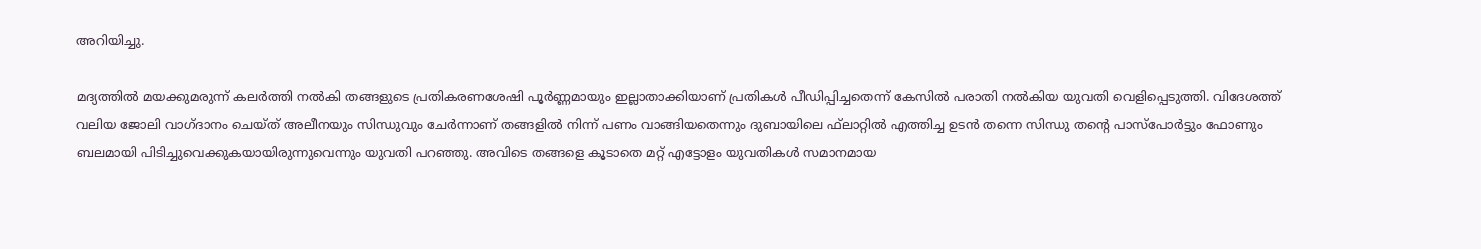അറിയിച്ചു.

മദ്യത്തില്‍ മയക്കുമരുന്ന് കലര്‍ത്തി നല്‍കി തങ്ങളുടെ പ്രതികരണശേഷി പൂര്‍ണ്ണമായും ഇല്ലാതാക്കിയാണ് പ്രതികള്‍ പീഡിപ്പിച്ചതെന്ന് കേസില്‍ പരാതി നല്‍കിയ യുവതി വെളിപ്പെടുത്തി. വിദേശത്ത് വലിയ ജോലി വാഗ്ദാനം ചെയ്ത് അലീനയും സിന്ധുവും ചേര്‍ന്നാണ് തങ്ങളില്‍ നിന്ന് പണം വാങ്ങിയതെന്നും ദുബായിലെ ഫ്‌ലാറ്റില്‍ എത്തിച്ച ഉടന്‍ തന്നെ സിന്ധു തന്റെ പാസ്പോര്‍ട്ടും ഫോണും ബലമായി പിടിച്ചുവെക്കുകയായിരുന്നുവെന്നും യുവതി പറഞ്ഞു. അവിടെ തങ്ങളെ കൂടാതെ മറ്റ് എട്ടോളം യുവതികള്‍ സമാനമായ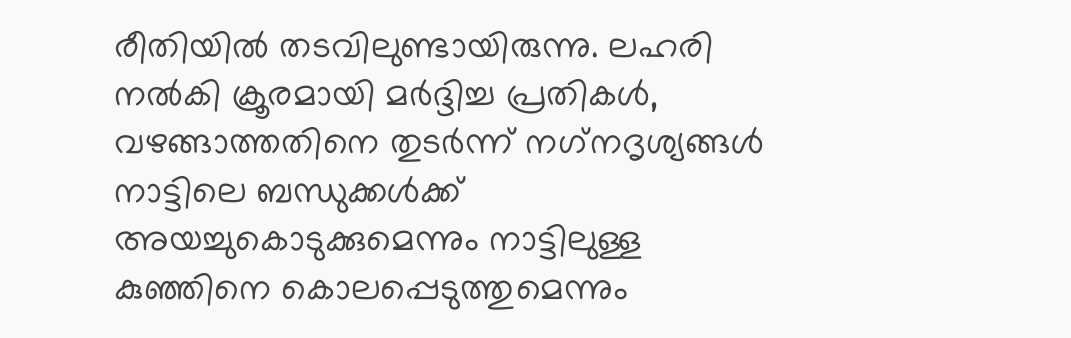രീതിയില്‍ തടവിലുണ്ടായിരുന്നു. ലഹരി നല്‍കി ക്രൂരമായി മര്‍ദ്ദിച്ച പ്രതികള്‍, വഴങ്ങാത്തതിനെ തുടര്‍ന്ന് നഗ്‌നദൃശ്യങ്ങള്‍ നാട്ടിലെ ബന്ധുക്കള്‍ക്ക് അയച്ചുകൊടുക്കുമെന്നും നാട്ടിലുള്ള കുഞ്ഞിനെ കൊലപ്പെടുത്തുമെന്നും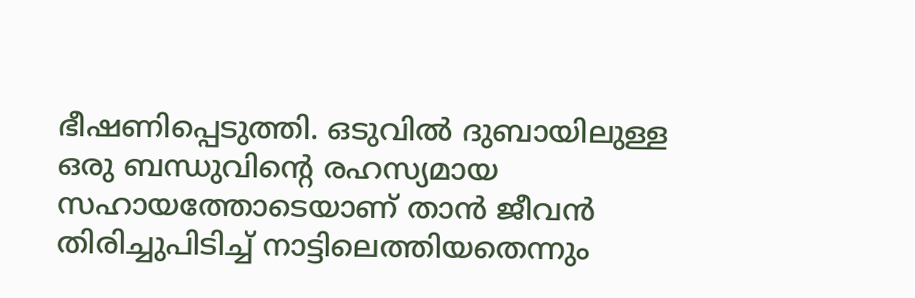ഭീഷണിപ്പെടുത്തി. ഒടുവില്‍ ദുബായിലുള്ള ഒരു ബന്ധുവിന്റെ രഹസ്യമായ സഹായത്തോടെയാണ് താന്‍ ജീവന്‍ തിരിച്ചുപിടിച്ച് നാട്ടിലെത്തിയതെന്നും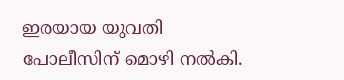ഇരയായ യുവതി പോലീസിന് മൊഴി നല്‍കി.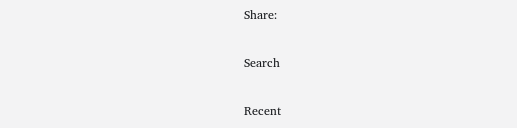Share:

Search

Recent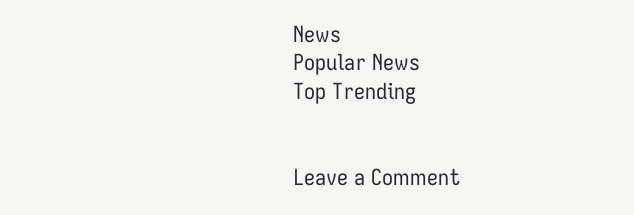News
Popular News
Top Trending


Leave a Comment